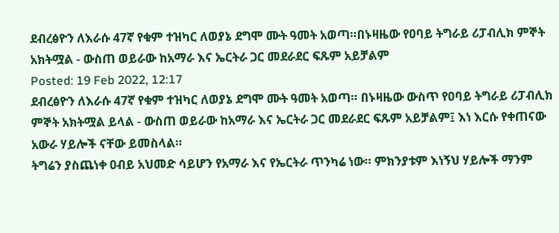ደብረፅዮን ለእራሱ 47ኛ የቁም ተዝካር ለወያኔ ደግሞ ሙት ዓመት አወጣ።በኑዛዜው የዐባይ ትግራይ ሪፓብሊክ ምኞት አክትሟል - ውስጠ ወይራው ከአማራ እና ኤርትራ ጋር መደራደር ፍጹም አይቻልም
Posted: 19 Feb 2022, 12:17
ደብረፅዮን ለእራሱ 47ኛ የቁም ተዝካር ለወያኔ ደግሞ ሙት ዓመት አወጣ። በኑዛዜው ውስጥ የዐባይ ትግራይ ሪፓብሊክ ምኞት አክትሟል ይላል - ውስጠ ወይራው ከአማራ እና ኤርትራ ጋር መደራደር ፍጹም አይቻልም፤ እነ እርሱ የቀጠናው አውራ ሃይሎች ናቸው ይመስላል።
ትግሬን ያስጨነቀ ዐብይ አህመድ ሳይሆን የአማራ እና የኤርትራ ጥንካሬ ነው። ምክንያቱም እነኝህ ሃይሎች ማንም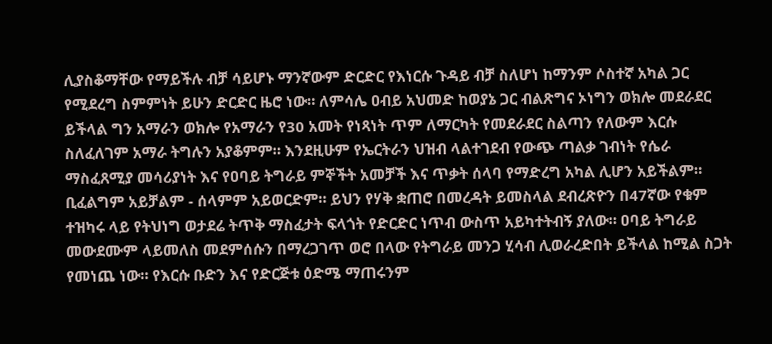ሊያስቆማቸው የማይችሉ ብቻ ሳይሆኑ ማንኛውም ድርድር የእነርሱ ጉዳይ ብቻ ስለሆነ ከማንም ሶስተኛ አካል ጋር የሚደረግ ስምምነት ይሁን ድርድር ዜሮ ነው። ለምሳሌ ዐብይ አህመድ ከወያኔ ጋር ብልጽግና ኦነግን ወክሎ መደራደር ይችላል ግን አማራን ወክሎ የአማራን የ30 አመት የነጻነት ጥም ለማርካት የመደራደር ስልጣን የለውም እርሱ ስለፈለገም አማራ ትግሉን አያቆምም። እንደዚሁም የኤርትራን ህዝብ ላልተገደብ የውጭ ጣልቃ ገብነት የሴራ ማስፈጸሚያ መሳሪያነት እና የዐባይ ትግራይ ምኞችት አመቻች እና ጥቃት ሰላባ የማድረግ አካል ሊሆን አይችልም። ቢፈልግም አይቻልም - ሰላምም አይወርድም። ይህን የሃቅ ቋጠሮ በመረዳት ይመስላል ደብረጽዮን በ47ኛው የቁም ተዝካሩ ላይ የትህነግ ወታደሬ ትጥቅ ማስፈታት ፍላጎት የድርድር ነጥብ ውስጥ አይካተትብኝ ያለው። ዐባይ ትግራይ መውደሙም ላይመለስ መደምሰሱን በማረጋገጥ ወሮ በላው የትግራይ መንጋ ሂሳብ ሊወራረድበት ይችላል ከሚል ስጋት የመነጨ ነው። የእርሱ ቡድን እና የድርጅቱ ዕድሜ ማጠሩንም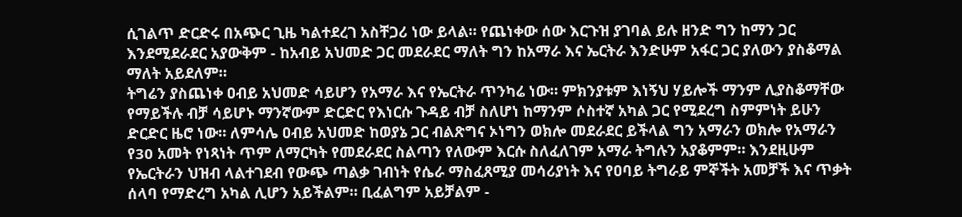ሲገልጥ ድርድሩ በአጭር ጊዜ ካልተደረገ አስቸጋሪ ነው ይላል። የጨነቀው ሰው እርጉዝ ያገባል ይሉ ዘንድ ግን ከማን ጋር እንደሚደራደር አያውቅም - ከአብይ አህመድ ጋር መደራደር ማለት ግን ከአማራ እና ኤርትራ እንድሁም አፋር ጋር ያለውን ያስቆማል ማለት አይደለም።
ትግሬን ያስጨነቀ ዐብይ አህመድ ሳይሆን የአማራ እና የኤርትራ ጥንካሬ ነው። ምክንያቱም እነኝህ ሃይሎች ማንም ሊያስቆማቸው የማይችሉ ብቻ ሳይሆኑ ማንኛውም ድርድር የእነርሱ ጉዳይ ብቻ ስለሆነ ከማንም ሶስተኛ አካል ጋር የሚደረግ ስምምነት ይሁን ድርድር ዜሮ ነው። ለምሳሌ ዐብይ አህመድ ከወያኔ ጋር ብልጽግና ኦነግን ወክሎ መደራደር ይችላል ግን አማራን ወክሎ የአማራን የ30 አመት የነጻነት ጥም ለማርካት የመደራደር ስልጣን የለውም እርሱ ስለፈለገም አማራ ትግሉን አያቆምም። እንደዚሁም የኤርትራን ህዝብ ላልተገደብ የውጭ ጣልቃ ገብነት የሴራ ማስፈጸሚያ መሳሪያነት እና የዐባይ ትግራይ ምኞችት አመቻች እና ጥቃት ሰላባ የማድረግ አካል ሊሆን አይችልም። ቢፈልግም አይቻልም -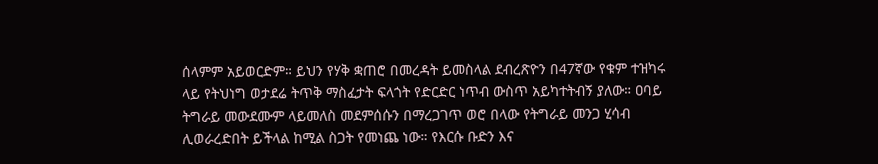ሰላምም አይወርድም። ይህን የሃቅ ቋጠሮ በመረዳት ይመስላል ደብረጽዮን በ47ኛው የቁም ተዝካሩ ላይ የትህነግ ወታደሬ ትጥቅ ማስፈታት ፍላጎት የድርድር ነጥብ ውስጥ አይካተትብኝ ያለው። ዐባይ ትግራይ መውደሙም ላይመለስ መደምሰሱን በማረጋገጥ ወሮ በላው የትግራይ መንጋ ሂሳብ ሊወራረድበት ይችላል ከሚል ስጋት የመነጨ ነው። የእርሱ ቡድን እና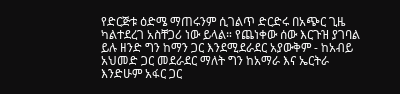የድርጅቱ ዕድሜ ማጠሩንም ሲገልጥ ድርድሩ በአጭር ጊዜ ካልተደረገ አስቸጋሪ ነው ይላል። የጨነቀው ሰው እርጉዝ ያገባል ይሉ ዘንድ ግን ከማን ጋር እንደሚደራደር አያውቅም - ከአብይ አህመድ ጋር መደራደር ማለት ግን ከአማራ እና ኤርትራ እንድሁም አፋር ጋር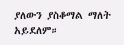ያለውን ያስቆማል ማለት አይደለም።